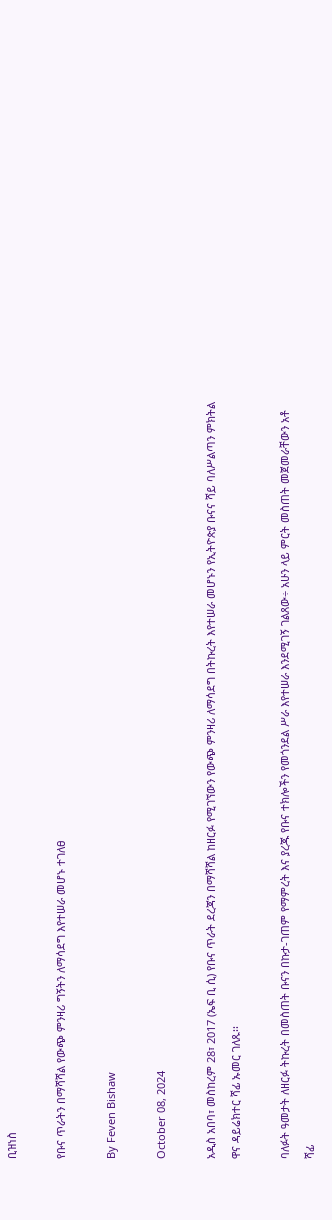ቢዝነስ

የቡና ጥራትን በማሻሻል የውጭ ምንዛሪ ግኝትን ለማሳደግ እየተሠራ መሆኑ ተገለፀ

By Feven Bishaw

October 08, 2024

አዲስ አበባ፣ መስከረም 28፣ 2017 (ኤፍ ቢ ሲ) የቡና ጥራት ደረጃን በማሻሻል ከዘርፉ የሚገኘውን የውጭ ምንዛሪ ለማሳደግ በትኩረት እየተሠራ መሆኑን የኢትዮጵያ ቡናና ሻይ ባለሥልጣን ምክትል ዋና ዳይሬክተር ሻፊ ኡመር ገለጹ፡፡

ባለፉት ዓመታት ለዘርፉ ትኩረት በመስጠት ቡናን በኩታ-ገጠም የማምረት እና ያረጁ የቡና ተክሎችን የመጎንደል ሥራ እየተሠራ እንደሚገኝ ገልጸው÷ አሁን ላይ ምርት መስጠት መጀመራቸውን አቶ ሻፊ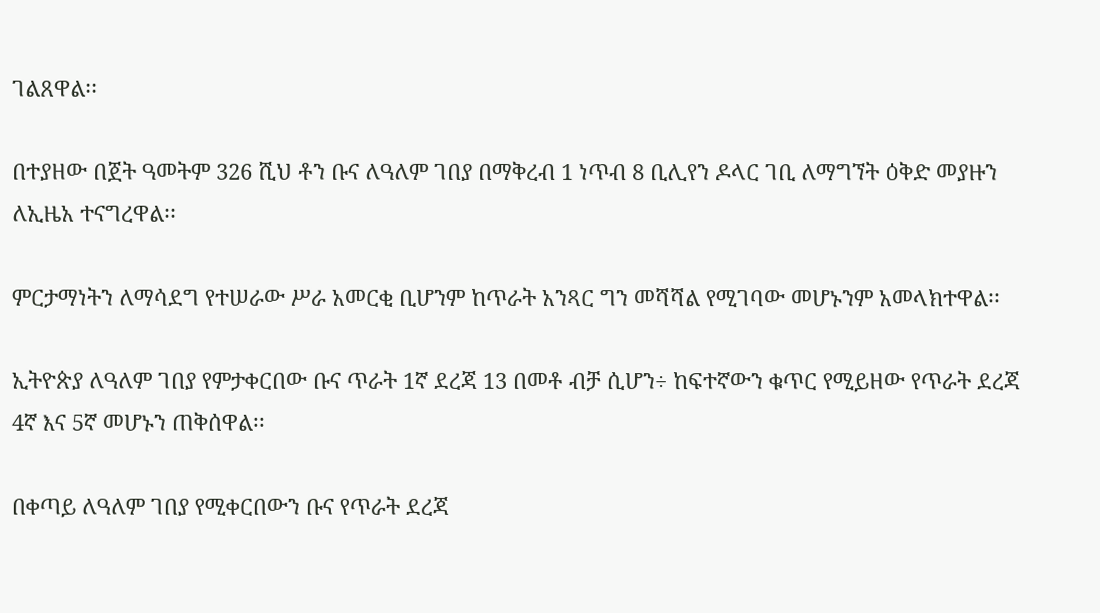ገልጸዋል፡፡

በተያዘው በጀት ዓመትም 326 ሺህ ቶን ቡና ለዓለም ገበያ በማቅረብ 1 ነጥብ 8 ቢሊየን ዶላር ገቢ ለማግኘት ዕቅድ መያዙን ለኢዜአ ተናግረዋል፡፡

ምርታማነትን ለማሳደግ የተሠራው ሥራ አመርቂ ቢሆንም ከጥራት አንጻር ግን መሻሻል የሚገባው መሆኑንም አመላክተዋል፡፡

ኢትዮጵያ ለዓለም ገበያ የምታቀርበው ቡና ጥራት 1ኛ ደረጃ 13 በመቶ ብቻ ሲሆን÷ ከፍተኛውን ቁጥር የሚይዘው የጥራት ደረጃ 4ኛ እና 5ኛ መሆኑን ጠቅሰዋል፡፡

በቀጣይ ለዓለም ገበያ የሚቀርበውን ቡና የጥራት ደረጃ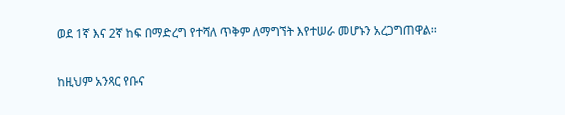ወደ 1ኛ እና 2ኛ ከፍ በማድረግ የተሻለ ጥቅም ለማግኘት እየተሠራ መሆኑን አረጋግጠዋል፡፡

ከዚህም አንጻር የቡና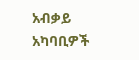አብቃይ አካባቢዎች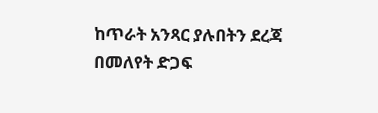ከጥራት አንጻር ያሉበትን ደረጃ በመለየት ድጋፍ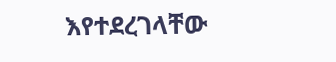እየተደረገላቸው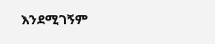እንደሚገኝም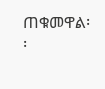ጠቁመዋል፡፡